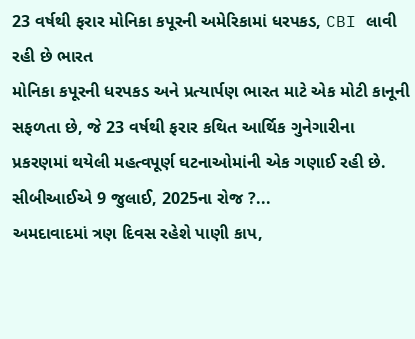23 વર્ષથી ફરાર મોનિકા કપૂરની અમેરિકામાં ધરપકડ, CBI લાવી રહી છે ભારત
મોનિકા કપૂરની ધરપકડ અને પ્રત્યાર્પણ ભારત માટે એક મોટી કાનૂની સફળતા છે, જે 23 વર્ષથી ફરાર કથિત આર્થિક ગુનેગારીના પ્રકરણમાં થયેલી મહત્વપૂર્ણ ઘટનાઓમાંની એક ગણાઈ રહી છે. સીબીઆઈએ 9 જુલાઈ, 2025ના રોજ ?...
અમદાવાદમાં ત્રણ દિવસ રહેશે પાણી કાપ,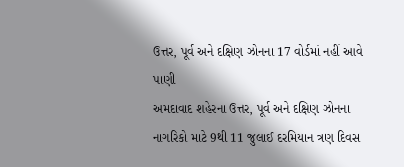ઉત્તર, પૂર્વ અને દક્ષિણ ઝોનના 17 વોર્ડમાં નહીં આવે પાણી
અમદાવાદ શહેરના ઉત્તર, પૂર્વ અને દક્ષિણ ઝોનના નાગરિકો માટે 9થી 11 જુલાઈ દરમિયાન ત્રણ દિવસ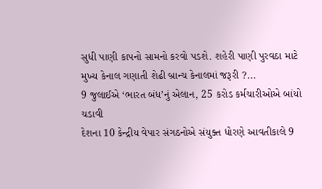સુધી પાણી કાપનો સામનો કરવો પડશે. શહેરી પાણી પુરવઠા માટે મુખ્ય કેનાલ ગણાતી શેઢી બ્રાન્ચ કેનાલમાં જરૂરી ?...
9 જુલાઈએ ‘ભારત બંધ’નું એલાન, 25 કરોડ કર્મચારીઓએ બાંયો ચડાવી
દેશના 10 કેન્દ્રીય વેપાર સંગઠનોએ સંયુક્ત ધોરણે આવતીકાલે 9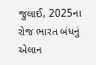જુલાઈ, 2025ના રોજ ભારત બંધનું એલાન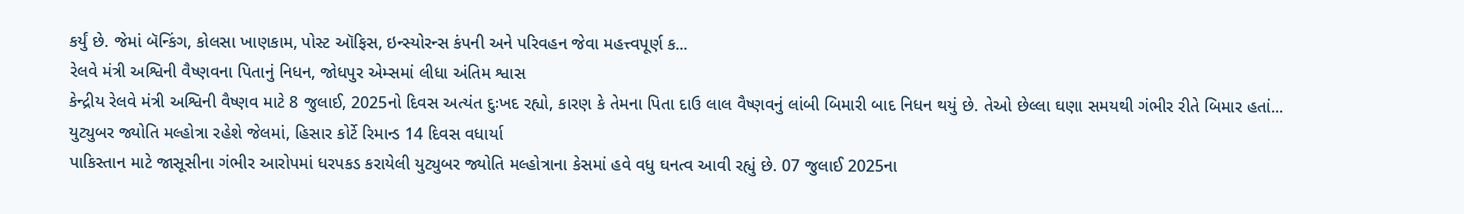કર્યું છે. જેમાં બૅન્કિંગ, કોલસા ખાણકામ, પોસ્ટ ઑફિસ, ઇન્સ્યોરન્સ કંપની અને પરિવહન જેવા મહત્ત્વપૂર્ણ ક...
રેલવે મંત્રી અશ્વિની વૈષ્ણવના પિતાનું નિધન, જોધપુર એમ્સમાં લીધા અંતિમ શ્વાસ
કેન્દ્રીય રેલવે મંત્રી અશ્વિની વૈષ્ણવ માટે 8 જુલાઈ, 2025નો દિવસ અત્યંત દુઃખદ રહ્યો, કારણ કે તેમના પિતા દાઉ લાલ વૈષ્ણવનું લાંબી બિમારી બાદ નિધન થયું છે. તેઓ છેલ્લા ઘણા સમયથી ગંભીર રીતે બિમાર હતાં...
યુટ્યુબર જ્યોતિ મલ્હોત્રા રહેશે જેલમાં, હિસાર કોર્ટે રિમાન્ડ 14 દિવસ વધાર્યા
પાકિસ્તાન માટે જાસૂસીના ગંભીર આરોપમાં ધરપકડ કરાયેલી યુટ્યુબર જ્યોતિ મલ્હોત્રાના કેસમાં હવે વધુ ઘનત્વ આવી રહ્યું છે. 07 જુલાઈ 2025ના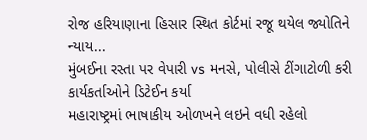રોજ હરિયાણાના હિસાર સ્થિત કોર્ટમાં રજૂ થયેલ જ્યોતિને ન્યાય...
મુંબઈના રસ્તા પર વેપારી vs મનસે, પોલીસે ટીંગાટોળી કરી કાર્યકર્તાઓને ડિટેઈન કર્યા
મહારાષ્ટ્રમાં ભાષાકીય ઓળખને લઇને વધી રહેલો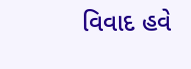વિવાદ હવે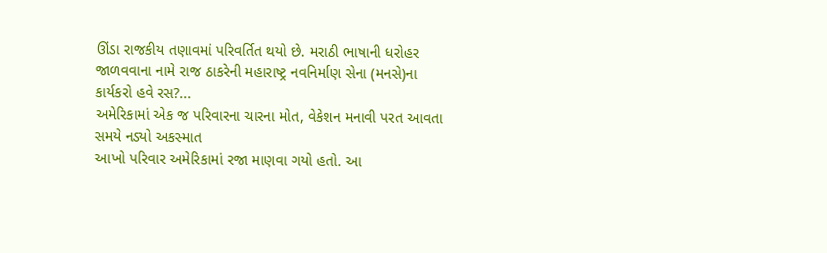ઊંડા રાજકીય તણાવમાં પરિવર્તિત થયો છે. મરાઠી ભાષાની ધરોહર જાળવવાના નામે રાજ ઠાકરેની મહારાષ્ટ્ર નવનિર્માણ સેના (મનસે)ના કાર્યકરો હવે રસ?...
અમેરિકામાં એક જ પરિવારના ચારના મોત, વેકેશન મનાવી પરત આવતા સમયે નડ્યો અકસ્માત
આખો પરિવાર અમેરિકામાં રજા માણવા ગયો હતો. આ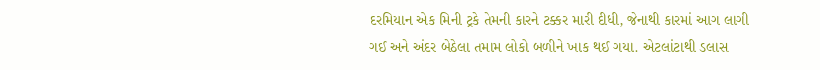દરમિયાન એક મિની ટ્રકે તેમની કારને ટક્કર મારી દીધી, જેનાથી કારમાં આગ લાગી ગઈ અને અંદર બેઠેલા તમામ લોકો બળીને ખાક થઈ ગયા. એટલાંટાથી ડલાસ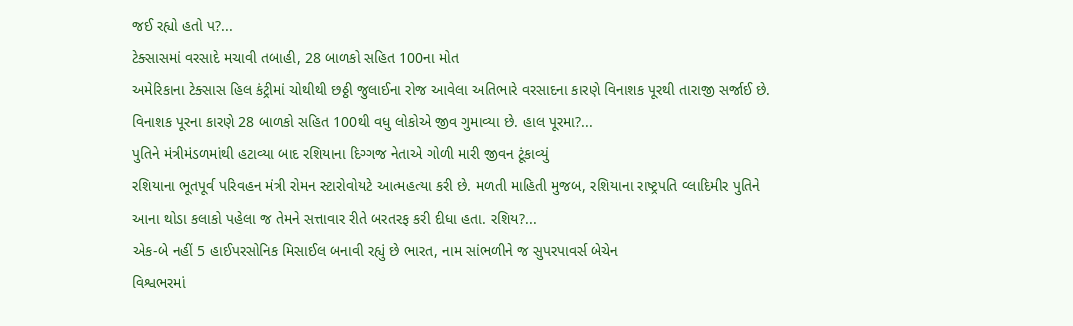જઈ રહ્યો હતો પ?...
ટેક્સાસમાં વરસાદે મચાવી તબાહી, 28 બાળકો સહિત 100ના મોત
અમેરિકાના ટેક્સાસ હિલ કંટ્રીમાં ચોથીથી છઠ્ઠી જુલાઈના રોજ આવેલા અતિભારે વરસાદના કારણે વિનાશક પૂરથી તારાજી સર્જાઈ છે. વિનાશક પૂરના કારણે 28 બાળકો સહિત 100થી વધુ લોકોએ જીવ ગુમાવ્યા છે. હાલ પૂરમા?...
પુતિને મંત્રીમંડળમાંથી હટાવ્યા બાદ રશિયાના દિગ્ગજ નેતાએ ગોળી મારી જીવન ટૂંકાવ્યું
રશિયાના ભૂતપૂર્વ પરિવહન મંત્રી રોમન સ્ટારોવોયટે આત્મહત્યા કરી છે. મળતી માહિતી મુજબ, રશિયાના રાષ્ટ્રપતિ વ્લાદિમીર પુતિને આના થોડા કલાકો પહેલા જ તેમને સત્તાવાર રીતે બરતરફ કરી દીધા હતા. રશિય?...
એક-બે નહીં 5 હાઈપરસોનિક મિસાઈલ બનાવી રહ્યું છે ભારત, નામ સાંભળીને જ સુપરપાવર્સ બેચેન
વિશ્વભરમાં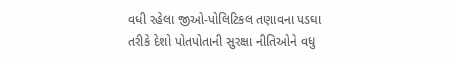વધી રહેલા જીઓ-પોલિટિકલ તણાવના પડઘા તરીકે દેશો પોતપોતાની સુરક્ષા નીતિઓને વધુ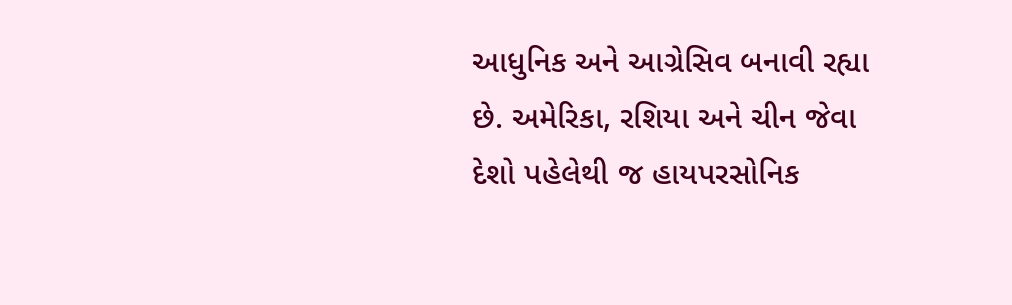આધુનિક અને આગ્રેસિવ બનાવી રહ્યા છે. અમેરિકા, રશિયા અને ચીન જેવા દેશો પહેલેથી જ હાયપરસોનિક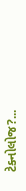ટેક્નોલોજ?...